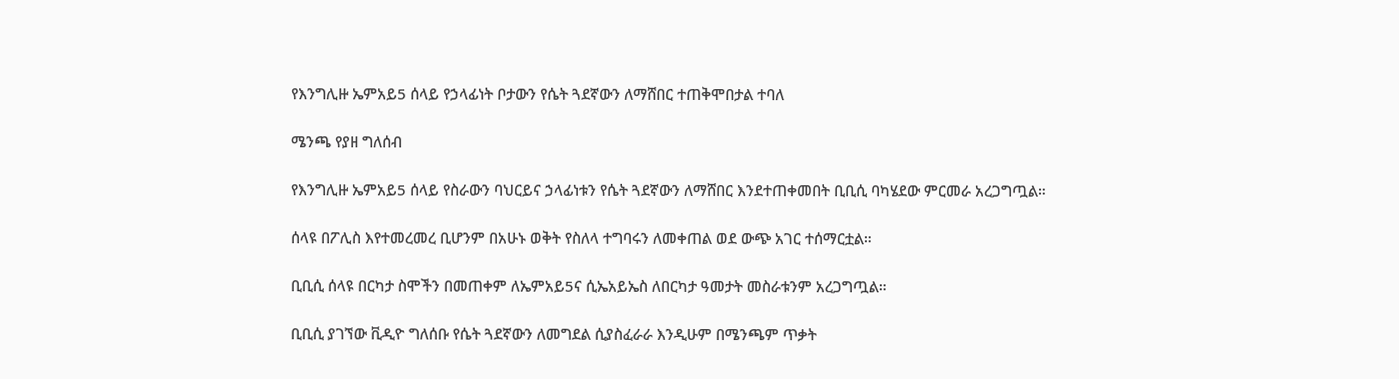የእንግሊዙ ኤምአይ5 ሰላይ የኃላፊነት ቦታውን የሴት ጓደኛውን ለማሸበር ተጠቅሞበታል ተባለ

ሜንጫ የያዘ ግለሰብ

የእንግሊዙ ኤምአይ5 ሰላይ የስራውን ባህርይና ኃላፊነቱን የሴት ጓደኛውን ለማሸበር እንደተጠቀመበት ቢቢሲ ባካሄደው ምርመራ አረጋግጧል።

ሰላዩ በፖሊስ እየተመረመረ ቢሆንም በአሁኑ ወቅት የስለላ ተግባሩን ለመቀጠል ወደ ውጭ አገር ተሰማርቷል።

ቢቢሲ ሰላዩ በርካታ ስሞችን በመጠቀም ለኤምአይ5ና ሲኤአይኤስ ለበርካታ ዓመታት መስራቱንም አረጋግጧል።

ቢቢሲ ያገኘው ቪዲዮ ግለሰቡ የሴት ጓደኛውን ለመግደል ሲያስፈራራ እንዲሁም በሜንጫም ጥቃት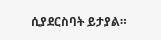ሲያደርስባት ይታያል።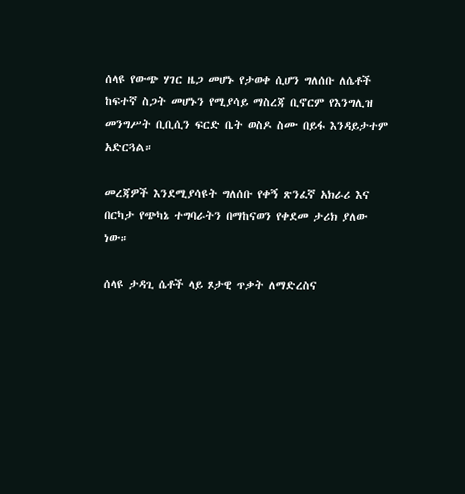ሰላዩ የውጭ ሃገር ዜጋ መሆኑ የታወቀ ሲሆን ግለሰቡ ለሴቶች ከፍተኛ ስጋት መሆኑን የሚያሳይ ማስረጃ ቢኖርም የእንግሊዝ መንግሥት ቢቢሲን ፍርድ ቤት ወስዶ ስሙ በይፋ እንዳይታተም አድርጓል።

መረጃዎች እንደሚያሳዩት ግለሰቡ የቀኝ ጽንፈኛ አክራሪ እና በርካታ የጭካኔ ተግባራትን በማከናወን የቀደመ ታሪክ ያለው ነው።

ሰላዩ ታዳጊ ሴቶች ላይ ጾታዊ ጥቃት ለማድረስና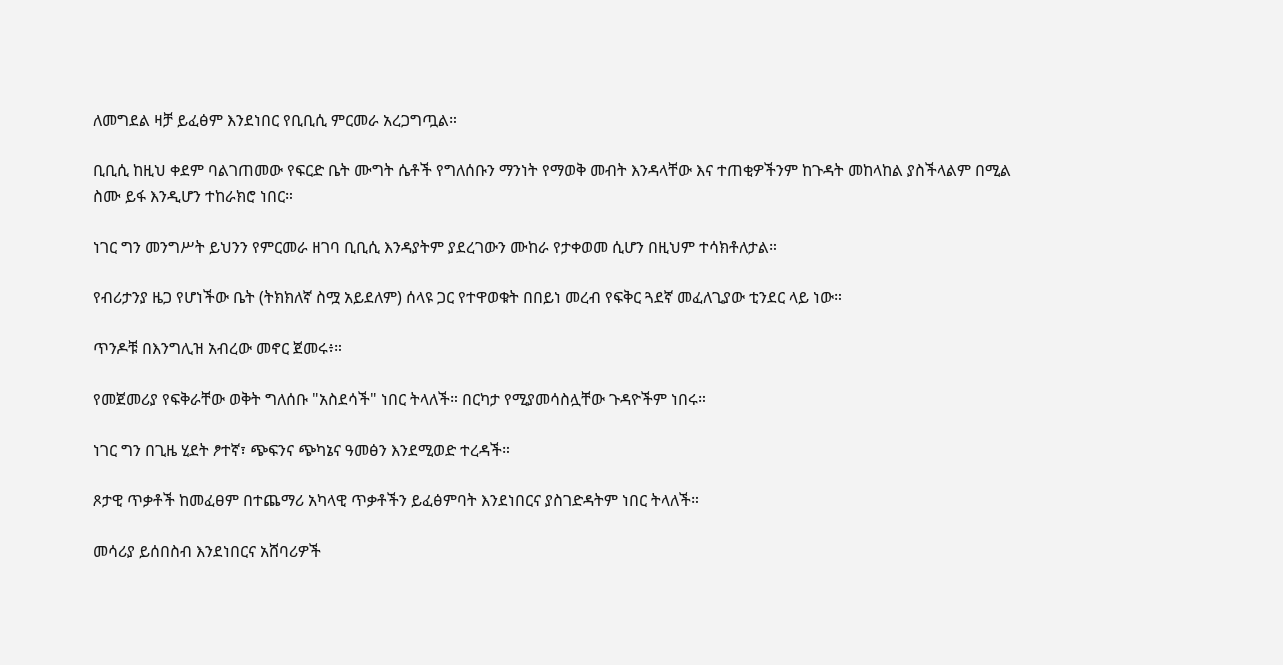ለመግደል ዛቻ ይፈፅም እንደነበር የቢቢሲ ምርመራ አረጋግጧል።

ቢቢሲ ከዚህ ቀደም ባልገጠመው የፍርድ ቤት ሙግት ሴቶች የግለሰቡን ማንነት የማወቅ መብት እንዳላቸው እና ተጠቂዎችንም ከጉዳት መከላከል ያስችላልም በሚል ስሙ ይፋ እንዲሆን ተከራክሮ ነበር።

ነገር ግን መንግሥት ይህንን የምርመራ ዘገባ ቢቢሲ እንዳያትም ያደረገውን ሙከራ የታቀወመ ሲሆን በዚህም ተሳክቶለታል።

የብሪታንያ ዜጋ የሆነችው ቤት (ትክክለኛ ስሟ አይደለም) ሰላዩ ጋር የተዋወቁት በበይነ መረብ የፍቅር ጓደኛ መፈለጊያው ቲንደር ላይ ነው።

ጥንዶቹ በእንግሊዝ አብረው መኖር ጀመሩ፥።

የመጀመሪያ የፍቅራቸው ወቅት ግለሰቡ "አስደሳች" ነበር ትላለች። በርካታ የሚያመሳስሏቸው ጉዳዮችም ነበሩ።

ነገር ግን በጊዜ ሂደት ፆተኛ፣ ጭፍንና ጭካኔና ዓመፅን እንደሚወድ ተረዳች።

ጾታዊ ጥቃቶች ከመፈፀም በተጨማሪ አካላዊ ጥቃቶችን ይፈፅምባት እንደነበርና ያስገድዳትም ነበር ትላለች።

መሳሪያ ይሰበስብ እንደነበርና አሸባሪዎች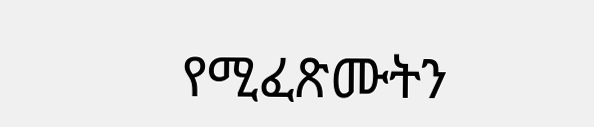የሚፈጽሙትን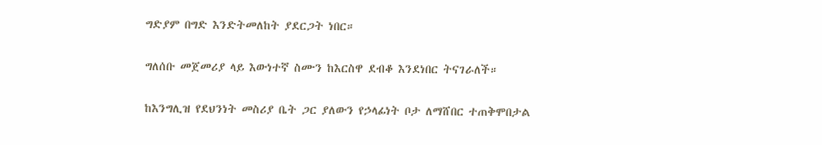ግድያም በግድ እንድትመለከት ያደርጋት ነበር።

ግለሰቡ መጀመሪያ ላይ እውነተኛ ስሙን ከእርስዋ ደብቆ እንደነበር ትናገራለች።

ከእንግሊዝ የደህንነት መስሪያ ቤት ጋር ያለውን የኃላፊነት ቦታ ለማሸበር ተጠቅሞበታል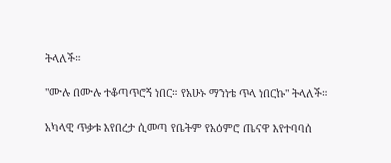ትላለች።

"ሙሉ በሙሉ ተቆጣጥሮኝ ነበር። የአሁኑ ማንነቴ ጥላ ነበርኩ" ትላለች።

አካላዊ ጥቃቱ እየበረታ ሲመጣ የቤትም የአዕምሮ ጤናዋ እየተባባሰ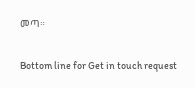መጣ።

Bottom line for Get in touch request